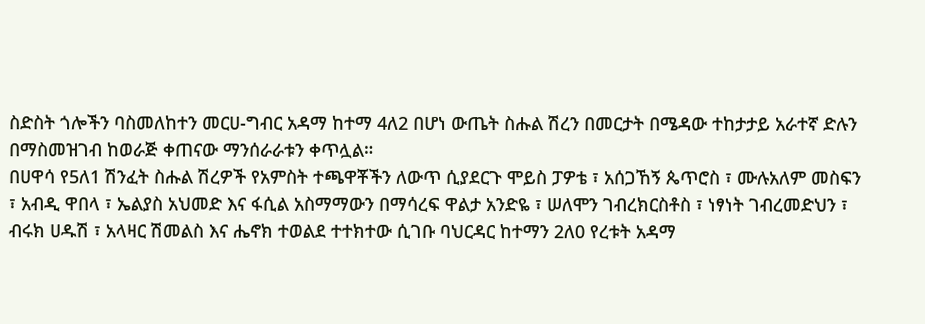ስድስት ጎሎችን ባስመለከተን መርሀ-ግብር አዳማ ከተማ 4ለ2 በሆነ ውጤት ስሑል ሽረን በመርታት በሜዳው ተከታታይ አራተኛ ድሉን በማስመዝገብ ከወራጅ ቀጠናው ማንሰራራቱን ቀጥሏል።
በሀዋሳ የ5ለ1 ሽንፈት ስሑል ሽረዎች የአምስት ተጫዋቾችን ለውጥ ሲያደርጉ ሞይስ ፓዎቴ ፣ አሰጋኸኝ ጴጥሮስ ፣ ሙሉአለም መስፍን ፣ አብዲ ዋበላ ፣ ኤልያስ አህመድ እና ፋሲል አስማማውን በማሳረፍ ዋልታ አንድዬ ፣ ሠለሞን ገብረክርስቶስ ፣ ነፃነት ገብረመድህን ፣ ብሩክ ሀዱሽ ፣ አላዛር ሽመልስ እና ሔኖክ ተወልደ ተተክተው ሲገቡ ባህርዳር ከተማን 2ለ0 የረቱት አዳማ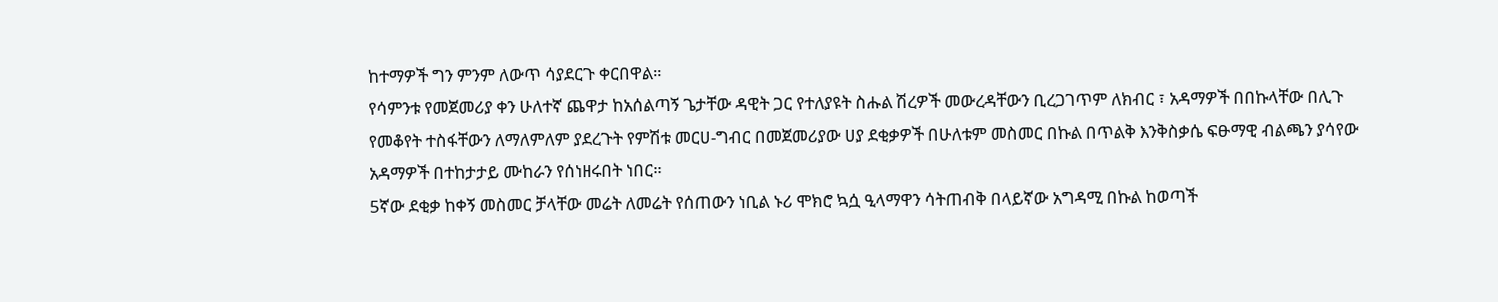ከተማዎች ግን ምንም ለውጥ ሳያደርጉ ቀርበዋል።
የሳምንቱ የመጀመሪያ ቀን ሁለተኛ ጨዋታ ከአሰልጣኝ ጌታቸው ዳዊት ጋር የተለያዩት ስሑል ሽረዎች መውረዳቸውን ቢረጋገጥም ለክብር ፣ አዳማዎች በበኩላቸው በሊጉ የመቆየት ተስፋቸውን ለማለምለም ያደረጉት የምሽቱ መርሀ-ግብር በመጀመሪያው ሀያ ደቂቃዎች በሁለቱም መስመር በኩል በጥልቅ እንቅስቃሴ ፍፁማዊ ብልጫን ያሳየው አዳማዎች በተከታታይ ሙከራን የሰነዘሩበት ነበር።
5ኛው ደቂቃ ከቀኝ መስመር ቻላቸው መሬት ለመሬት የሰጠውን ነቢል ኑሪ ሞክሮ ኳሷ ዒላማዋን ሳትጠብቅ በላይኛው አግዳሚ በኩል ከወጣች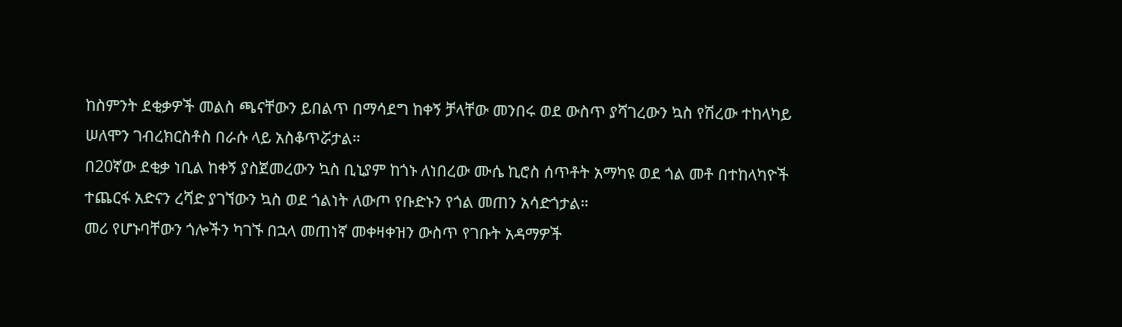ከስምንት ደቂቃዎች መልስ ጫናቸውን ይበልጥ በማሳደግ ከቀኝ ቻላቸው መንበሩ ወደ ውስጥ ያሻገረውን ኳስ የሽረው ተከላካይ ሠለሞን ገብረክርስቶስ በራሱ ላይ አስቆጥሯታል።
በ20ኛው ደቂቃ ነቢል ከቀኝ ያስጀመረውን ኳስ ቢኒያም ከጎኑ ለነበረው ሙሴ ኪሮስ ሰጥቶት አማካዩ ወደ ጎል መቶ በተከላካዮች ተጨርፋ አድናን ረሻድ ያገኘውን ኳስ ወደ ጎልነት ለውጦ የቡድኑን የጎል መጠን አሳድጎታል።
መሪ የሆኑባቸውን ጎሎችን ካገኙ በኋላ መጠነኛ መቀዛቀዝን ውስጥ የገቡት አዳማዎች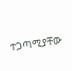ተጋጣሚያቸው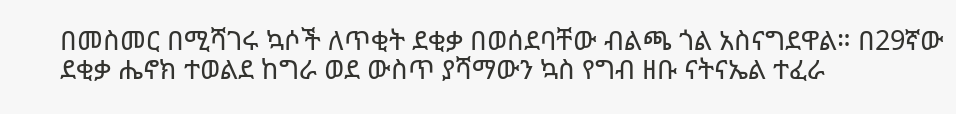በመስመር በሚሻገሩ ኳሶች ለጥቂት ደቂቃ በወሰደባቸው ብልጫ ጎል አስናግደዋል። በ29ኛው ደቂቃ ሔኖክ ተወልደ ከግራ ወደ ውስጥ ያሻማውን ኳስ የግብ ዘቡ ናትናኤል ተፈራ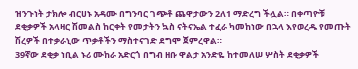ዝንጉነት ታክሎ ብርሀኑ አዳሙ በግንባር ገጭቶ ጨዋታውን 2ለ1 ማድረግ ችሏል። በቀጣዮቹ ደቂቃዎች አላዛር ሽመልስ ከርቀት የመታትን ኳስ ናትናኤል ተፈራ ካመከነው በኋላ እየወረዱ የመጡት ሽረዎች በተቃራኒው ጥቃቶችን ማስተናገድ ደግሞ ጀምረዋል።
39ኛው ደቂቃ ነቢል ኑሪ ሙከራ አድርጎ በግብ ዘቡ ዋልታ አንድዬ ከተመለሠ ሦስት ደቂቃዎች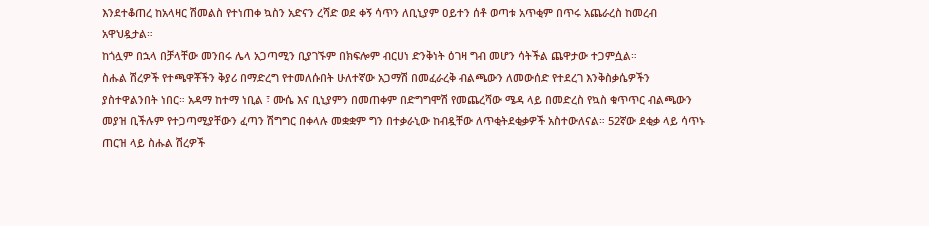እንደተቆጠረ ከአላዛር ሽመልስ የተነጠቀ ኳስን አድናን ረሻድ ወደ ቀኝ ሳጥን ለቢኒያም ዐይተን ሰቶ ወጣቱ አጥቂም በጥሩ አጨራረስ ከመረብ አዋህዷታል።
ከጎሏም በኋላ በቻላቸው መንበሩ ሌላ አጋጣሚን ቢያገኙም በክፍሎም ብርሀነ ድንቅነት ዕገዛ ግብ መሆን ሳትችል ጨዋታው ተጋምሷል።
ስሑል ሽረዎች የተጫዋቾችን ቅያሪ በማድረግ የተመለሱበት ሁለተኛው አጋማሽ በመፈራረቅ ብልጫውን ለመውሰድ የተደረገ እንቅስቃሴዎችን ያስተዋልንበት ነበር። አዳማ ከተማ ነቢል ፣ ሙሴ እና ቢኒያምን በመጠቀም በድግግሞሽ የመጨረሻው ሜዳ ላይ በመድረስ የኳስ ቁጥጥር ብልጫውን መያዝ ቢችሉም የተጋጣሚያቸውን ፈጣን ሽግግር በቀላሉ መቋቋም ግን በተቃራኒው ከብዷቸው ለጥቂትደቂቃዎች አስተውለናል። 52ኛው ደቂቃ ላይ ሳጥኑ ጠርዝ ላይ ስሑል ሽረዎች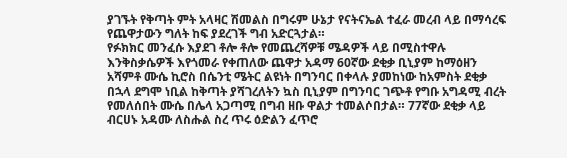ያገኙት የቅጣት ምት አላዛር ሽመልስ በግሩም ሁኔታ የናትናኤል ተፈራ መረብ ላይ በማሳረፍ የጨዋታውን ግለት ከፍ ያደረገች ግብ አድርጓታል።
የፉክክር መንፈሱ እያደገ ቶሎ ቶሎ የመጨረሻዎቹ ሜዳዎች ላይ በሚስተዋሉ እንቅስቃሴዎች እየጎመራ የቀጠለው ጨዋታ አዳማ 60ኛው ደቂቃ ቢኒያም ከማዕዘን አሻምቶ ሙሴ ኪሮስ በሴንቲ ሜትር ልዩነት በግንባር በቀላሉ ያመከነው ከአምስት ደቂቃ በኋላ ደግሞ ነቢል ከቅጣት ያሻገረለትን ኳስ ቢኒያም በግንባር ገጭቶ የግቡ አግዳሚ ብረት የመለሰበት ሙሴ በሌላ አጋጣሚ በግብ ዘቡ ዋልታ ተመልሶበታል። 77ኛው ደቂቃ ላይ ብርሀኑ አዳሙ ለስሑል ስረ ጥሩ ዕድልን ፈጥሮ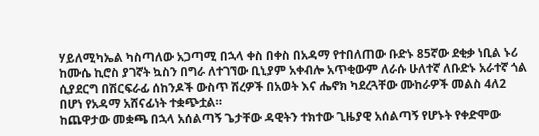ሃይለሚካኤል ካስጣለው አጋጣሚ በኋላ ቀስ በቀስ በአዳማ የተበለጠው ቡድኑ 85ኛው ደቂቃ ነቢል ኑሪ ከሙሴ ኪሮስ ያገኛት ኳስን በግራ ለተገኘው ቢኒያም አቀብሎ አጥቂውም ለራሱ ሁለተኛ ለቡድኑ አራተኛ ጎል ሲያደርግ በሽርፍራፊ ሰከንዶች ውስጥ ሽረዎች በአወት እና ሔኖክ ካደረጓቸው ሙከራዎች መልስ 4ለ2 በሆነ የአዳማ አሸናፊነት ተቋጭቷል።
ከጨዋታው መቋጫ በኋላ አሰልጣኝ ጌታቸው ዳዊትን ተክተው ጊዜያዊ አሰልጣኝ የሆኑት የቀድሞው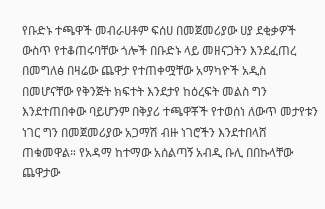የቡድኑ ተጫዋች መብራሀቶም ፍሰሀ በመጀመሪያው ሀያ ደቂቃዎች ውስጥ የተቆጠሩባቸው ጎሎች በቡድኑ ላይ መዘናጋትን እንደፈጠረ በመግለፅ በዛሬው ጨዋታ የተጠቀሟቸው አማካዮች አዲስ በመሆናቸው የቅንጅት ክፍተት እንደታየ ከዕረፍት መልስ ግን እንደተጠበቀው ባይሆንም በቅያሪ ተጫዋቾች የተወሰነ ለውጥ መታየቱን ነገር ግን በመጀመሪያው አጋማሽ ብዙ ነገሮችን እንደተበላሸ ጠቁመዋል። የአዳማ ከተማው አሰልጣኝ አብዲ ቡሊ በበኩላቸው ጨዋታው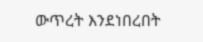ውጥረት እንደነበረበት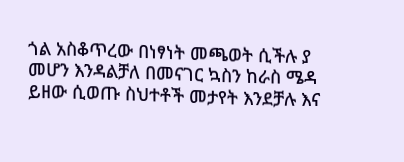ጎል አስቆጥረው በነፃነት መጫወት ሲችሉ ያ መሆን እንዳልቻለ በመናገር ኳስን ከራስ ሜዳ ይዘው ሲወጡ ስህተቶች መታየት እንደቻሉ እና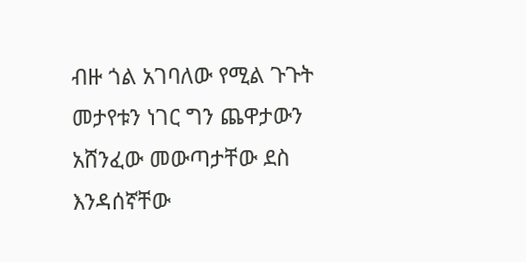ብዙ ጎል አገባለው የሚል ጉጉት መታየቱን ነገር ግን ጨዋታውን አሸንፈው መውጣታቸው ደስ እንዳሰኛቸው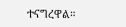ተናግረዋል።